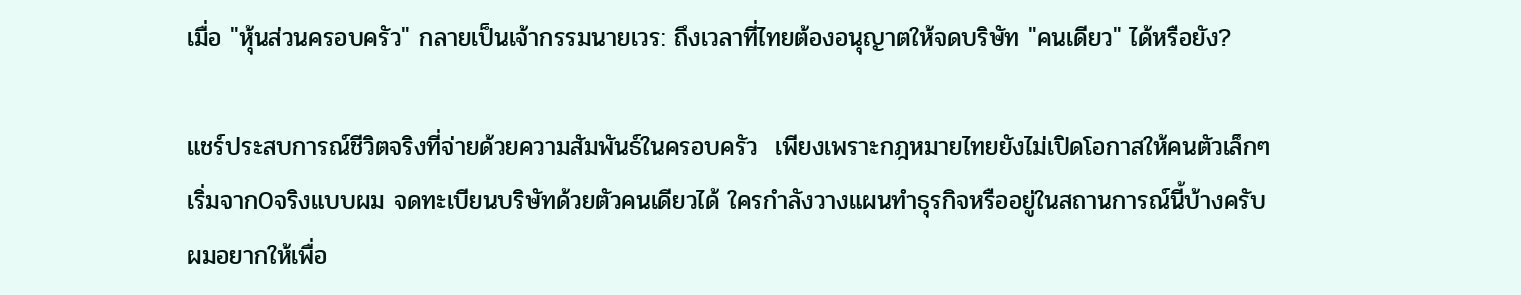เมื่อ "หุ้นส่วนครอบครัว" กลายเป็นเจ้ากรรมนายเวร: ถึงเวลาที่ไทยต้องอนุญาตให้จดบริษัท "คนเดียว" ได้หรือยัง?

แชร์ประสบการณ์ชีวิตจริงที่จ่ายด้วยความสัมพันธ์ในครอบครัว  เพียงเพราะกฎหมายไทยยังไม่เปิดโอกาสให้คนตัวเล็กๆ เริ่มจาก0จริงแบบผม จดทะเบียนบริษัทด้วยตัวคนเดียวได้ ใครกำลังวางแผนทำธุรกิจหรืออยู่ในสถานการณ์นี้บ้างครับ ผมอยากให้เพื่อ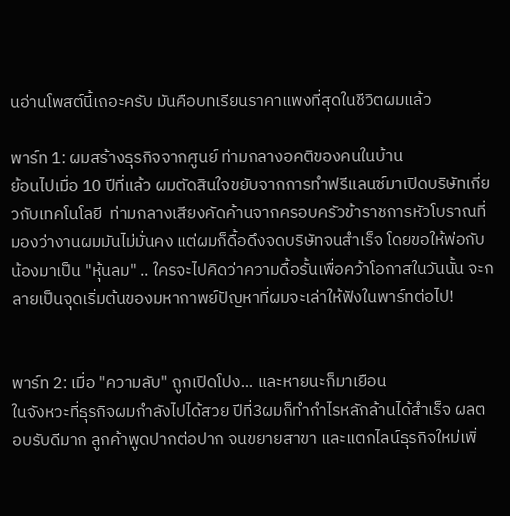นอ่านโพสต์นี้เถอะครับ มันคือบทเรียนราคาแพงที่สุดในชีวิตผมแล้ว

พาร์ท 1: ผมสร้างธุรกิจจากศูนย์ ท่ามกลางอคติของคนในบ้าน
ย้อนไปเมื่อ 10 ปีที่แล้ว ผมตัดสินใจขยับจากการทำฟรีแลนซ์มาเปิดบริษัทเกี่ยวกับเทคโนโลยี  ท่ามกลางเสียงคัดค้านจากครอบครัวข้าราชการหัวโบราณที่มองว่างานผมมันไม่มั่นคง แต่ผมก็ดื้อดึงจดบริษัทจนสำเร็จ โดยขอให้พ่อกับน้องมาเป็น "หุ้นลม" .. ใครจะไปคิดว่าความดื้อรั้นเพื่อคว้าโอกาสในวันนั้น จะกลายเป็นจุดเริ่มต้นของมหากาพย์ปัญหาที่ผมจะเล่าให้ฟังในพาร์ทต่อไป!


พาร์ท 2: เมื่อ "ความลับ" ถูกเปิดโปง... และหายนะก็มาเยือน
ในจังหวะที่ธุรกิจผมกำลังไปได้สวย ปีที่3ผมก็ทำกำไรหลักล้านได้สำเร็จ ผลตอบรับดีมาก ลูกค้าพูดปากต่อปาก จนขยายสาขา และแตกไลน์ธุรกิจใหม่เพิ่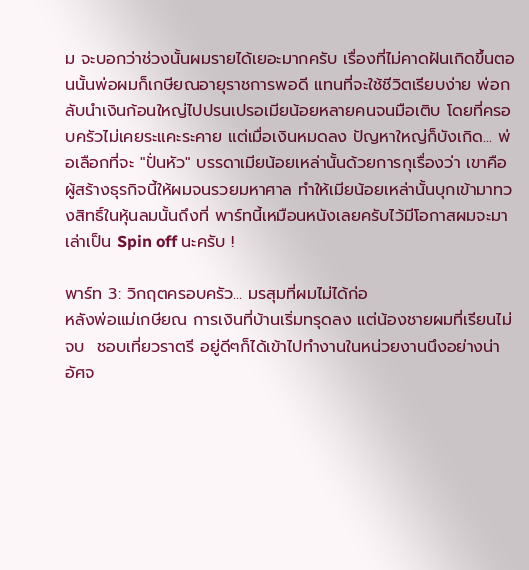ม จะบอกว่าช่วงนั้นผมรายได้เยอะมากครับ เรื่องที่ไม่คาดฝันเกิดขึ้นตอนนั้นพ่อผมก็เกษียณอายุราชการพอดี แทนที่จะใช้ชีวิตเรียบง่าย พ่อกลับนำเงินก้อนใหญ่ไปปรนเปรอเมียน้อยหลายคนจนมือเติบ โดยที่ครอบครัวไม่เคยระแคะระคาย แต่เมื่อเงินหมดลง ปัญหาใหญ่ก็บังเกิด... พ่อเลือกที่จะ "ปั่นหัว" บรรดาเมียน้อยเหล่านั้นด้วยการกุเรื่องว่า เขาคือผู้สร้างธุรกิจนี้ให้ผมจนรวยมหาศาล ทำให้เมียน้อยเหล่านั้นบุกเข้ามาทวงสิทธิ์ในหุ้นลมนั้นถึงที่ พาร์ทนี้เหมือนหนังเลยครับไว้มีโอกาสผมจะมาเล่าเป็น Spin off นะครับ !

พาร์ท 3: วิกฤตครอบครัว... มรสุมที่ผมไม่ได้ก่อ
หลังพ่อแม่เกษียณ การเงินที่บ้านเริ่มทรุดลง แต่น้องชายผมที่เรียนไม่จบ  ชอบเที่ยวราตรี อยู่ดีๆก็ได้เข้าไปทำงานในหน่วยงานนึงอย่างน่าอัศจ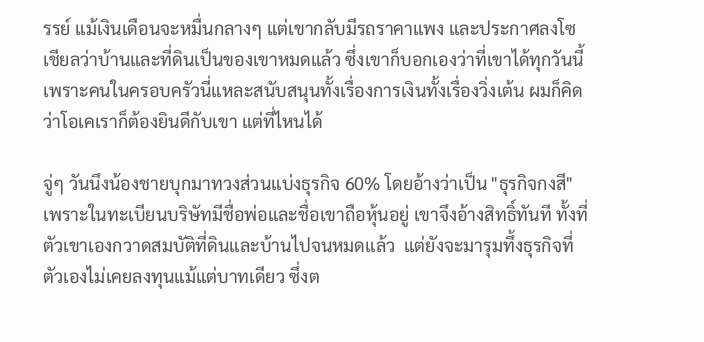รรย์ แม้เงินเดือนจะหมื่นกลางๆ แต่เขากลับมีรถราคาแพง และประกาศลงโซเชียลว่าบ้านและที่ดินเป็นของเขาหมดแล้ว ซึ่งเขาก็บอกเองว่าที่เขาได้ทุกวันนี้เพราะคนในครอบครัวนี่แหละสนับสนุนทั้งเรื่องการเงินทั้งเรื่องวิ่งเต้น ผมก็คิดว่าโอเคเราก็ต้องยินดีกับเขา แต่ที่ไหนได้

จู่ๆ วันนึงน้องชายบุกมาทวงส่วนแบ่งธุรกิจ 60% โดยอ้างว่าเป็น "ธุรกิจกงสี" เพราะในทะเบียนบริษัทมีชื่อพ่อและชื่อเขาถือหุ้นอยู่ เขาจึงอ้างสิทธิ์ทันที ทั้งที่ตัวเขาเองกวาดสมบัติที่ดินและบ้านไปจนหมดแล้ว  แต่ยังจะมารุมทึ้งธุรกิจที่ตัวเองไม่เคยลงทุนแม้แต่บาทเดียว ซึ่งต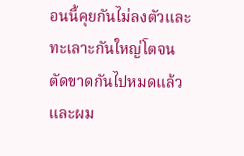อนนี้คุยกันไม่ลงตัวและทะเลาะกันใหญ่โตจนตัดขาดกันไปหมดแล้ว และผม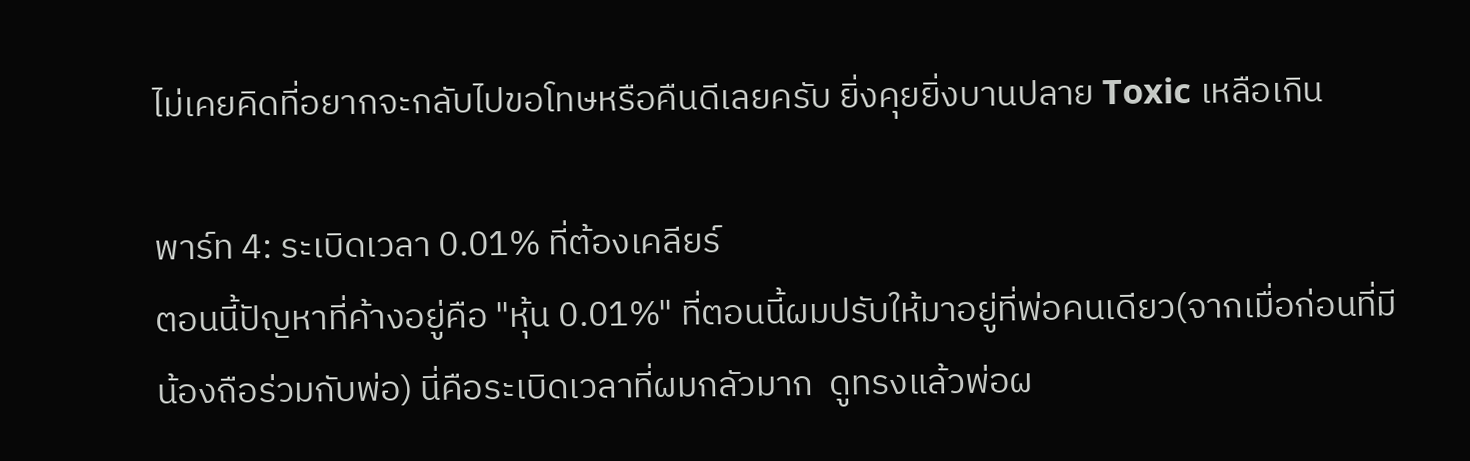ไม่เคยคิดที่อยากจะกลับไปขอโทษหรือคืนดีเลยครับ ยิ่งคุยยิ่งบานปลาย Toxic เหลือเกิน

พาร์ท 4: ระเบิดเวลา 0.01% ที่ต้องเคลียร์
ตอนนี้ปัญหาที่ค้างอยู่คือ "หุ้น 0.01%" ที่ตอนนี้ผมปรับให้มาอยู่ที่พ่อคนเดียว(จากเมื่อก่อนที่มีน้องถือร่วมกับพ่อ) นี่คือระเบิดเวลาที่ผมกลัวมาก  ดูทรงแล้วพ่อผ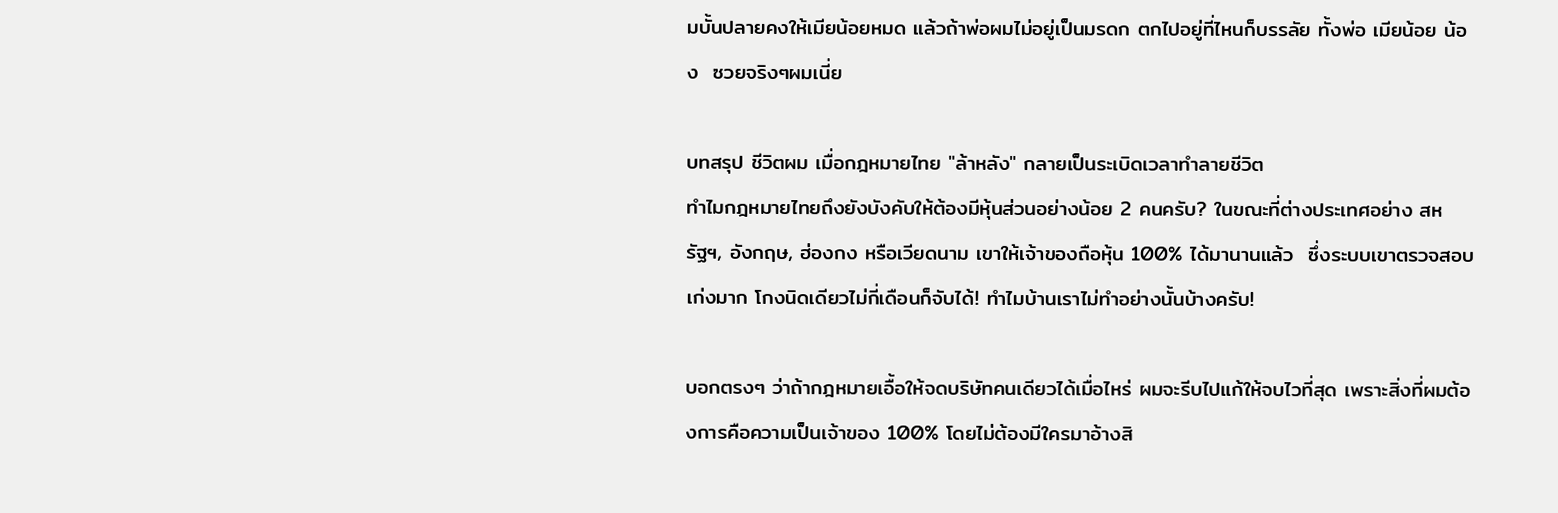มบั้นปลายคงให้เมียน้อยหมด แล้วถ้าพ่อผมไม่อยู่เป็นมรดก ตกไปอยู่ที่ไหนก็บรรลัย ทั้งพ่อ เมียน้อย น้อง  ซวยจริงๆผมเนี่ย

บทสรุป ชีวิตผม เมื่อกฎหมายไทย "ล้าหลัง" กลายเป็นระเบิดเวลาทำลายชีวิต
ทำไมกฎหมายไทยถึงยังบังคับให้ต้องมีหุ้นส่วนอย่างน้อย 2 คนครับ? ในขณะที่ต่างประเทศอย่าง สหรัฐฯ, อังกฤษ, ฮ่องกง หรือเวียดนาม เขาให้เจ้าของถือหุ้น 100% ได้มานานแล้ว  ซึ่งระบบเขาตรวจสอบเก่งมาก โกงนิดเดียวไม่กี่เดือนก็จับได้! ทำไมบ้านเราไม่ทำอย่างนั้นบ้างครับ!

บอกตรงๆ ว่าถ้ากฎหมายเอื้อให้จดบริษัทคนเดียวได้เมื่อไหร่ ผมจะรีบไปแก้ให้จบไวที่สุด เพราะสิ่งที่ผมต้องการคือความเป็นเจ้าของ 100% โดยไม่ต้องมีใครมาอ้างสิ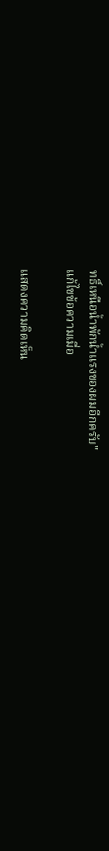ทธิ์เหนือน้ำพักน้ำแรงของผมอีกครับ"
แก้ไขข้อความเมื่อ

แสดงความคิดเห็น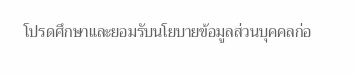โปรดศึกษาและยอมรับนโยบายข้อมูลส่วนบุคคลก่อ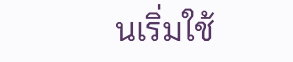นเริ่มใช้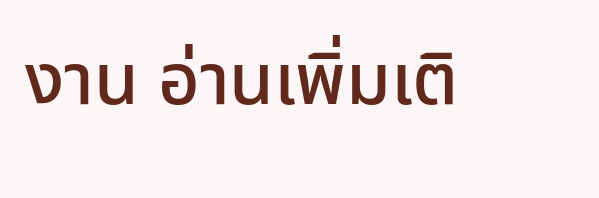งาน อ่านเพิ่มเติ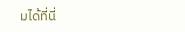มได้ที่นี่